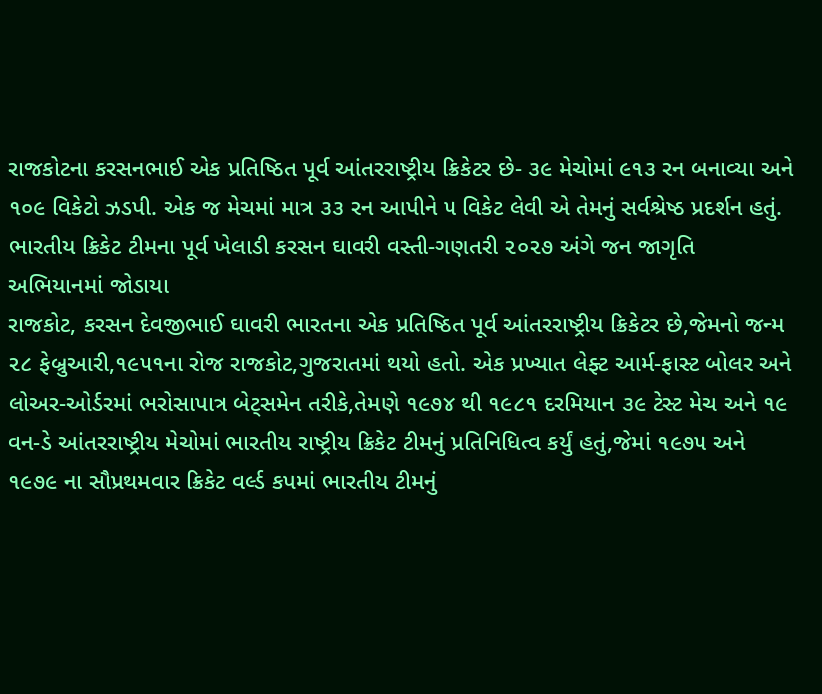રાજકોટના કરસનભાઈ એક પ્રતિષ્ઠિત પૂર્વ આંતરરાષ્ટ્રીય ક્રિકેટર છે- ૩૯ મેચોમાં ૯૧૩ રન બનાવ્યા અને ૧૦૯ વિકેટો ઝડપી. એક જ મેચમાં માત્ર ૩૩ રન આપીને ૫ વિકેટ લેવી એ તેમનું સર્વશ્રેષ્ઠ પ્રદર્શન હતું.
ભારતીય ક્રિકેટ ટીમના પૂર્વ ખેલાડી કરસન ઘાવરી વસ્તી-ગણતરી ૨૦૨૭ અંગે જન જાગૃતિ અભિયાનમાં જોડાયા
રાજકોટ, કરસન દેવજીભાઈ ઘાવરી ભારતના એક પ્રતિષ્ઠિત પૂર્વ આંતરરાષ્ટ્રીય ક્રિકેટર છે,જેમનો જન્મ ૨૮ ફેબ્રુઆરી,૧૯૫૧ના રોજ રાજકોટ,ગુજરાતમાં થયો હતો. એક પ્રખ્યાત લેફ્ટ આર્મ-ફાસ્ટ બોલર અને લોઅર-ઓર્ડરમાં ભરોસાપાત્ર બેટ્સમેન તરીકે,તેમણે ૧૯૭૪ થી ૧૯૮૧ દરમિયાન ૩૯ ટેસ્ટ મેચ અને ૧૯ વન-ડે આંતરરાષ્ટ્રીય મેચોમાં ભારતીય રાષ્ટ્રીય ક્રિકેટ ટીમનું પ્રતિનિધિત્વ કર્યું હતું,જેમાં ૧૯૭૫ અને ૧૯૭૯ ના સૌપ્રથમવાર ક્રિકેટ વર્લ્ડ કપમાં ભારતીય ટીમનું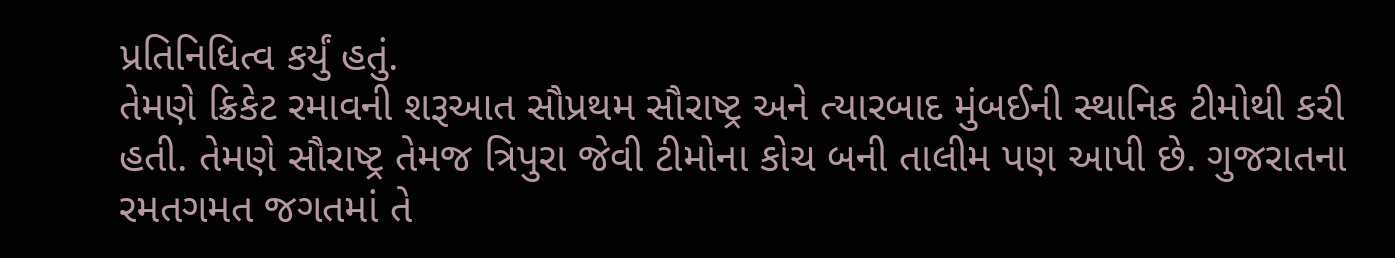પ્રતિનિધિત્વ કર્યું હતું.
તેમણે ક્રિકેટ રમાવની શરૂઆત સૌપ્રથમ સૌરાષ્ટ્ર અને ત્યારબાદ મુંબઈની સ્થાનિક ટીમોથી કરી હતી. તેમણે સૌરાષ્ટ્ર તેમજ ત્રિપુરા જેવી ટીમોના કોચ બની તાલીમ પણ આપી છે. ગુજરાતના રમતગમત જગતમાં તે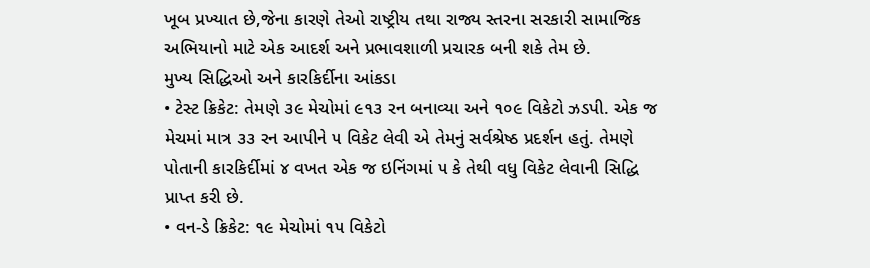ખૂબ પ્રખ્યાત છે,જેના કારણે તેઓ રાષ્ટ્રીય તથા રાજ્ય સ્તરના સરકારી સામાજિક અભિયાનો માટે એક આદર્શ અને પ્રભાવશાળી પ્રચારક બની શકે તેમ છે.
મુખ્ય સિદ્ધિઓ અને કારકિર્દીના આંકડા
• ટેસ્ટ ક્રિકેટ: તેમણે ૩૯ મેચોમાં ૯૧૩ રન બનાવ્યા અને ૧૦૯ વિકેટો ઝડપી. એક જ મેચમાં માત્ર ૩૩ રન આપીને ૫ વિકેટ લેવી એ તેમનું સર્વશ્રેષ્ઠ પ્રદર્શન હતું. તેમણે પોતાની કારકિર્દીમાં ૪ વખત એક જ ઇનિંગમાં ૫ કે તેથી વધુ વિકેટ લેવાની સિદ્ધિ પ્રાપ્ત કરી છે.
• વન-ડે ક્રિકેટ: ૧૯ મેચોમાં ૧૫ વિકેટો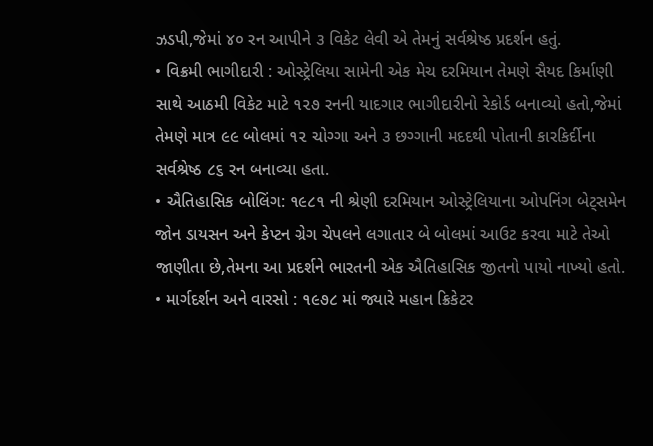ઝડપી,જેમાં ૪૦ રન આપીને ૩ વિકેટ લેવી એ તેમનું સર્વશ્રેષ્ઠ પ્રદર્શન હતું.
• વિક્રમી ભાગીદારી : ઓસ્ટ્રેલિયા સામેની એક મેચ દરમિયાન તેમણે સૈયદ કિર્માણી સાથે આઠમી વિકેટ માટે ૧૨૭ રનની યાદગાર ભાગીદારીનો રેકોર્ડ બનાવ્યો હતો,જેમાં તેમણે માત્ર ૯૯ બોલમાં ૧૨ ચોગ્ગા અને ૩ છગ્ગાની મદદથી પોતાની કારકિર્દીના સર્વશ્રેષ્ઠ ૮૬ રન બનાવ્યા હતા.
• ઐતિહાસિક બોલિંગ: ૧૯૮૧ ની શ્રેણી દરમિયાન ઓસ્ટ્રેલિયાના ઓપનિંગ બેટ્સમેન જોન ડાયસન અને કેપ્ટન ગ્રેગ ચેપલને લગાતાર બે બોલમાં આઉટ કરવા માટે તેઓ જાણીતા છે,તેમના આ પ્રદર્શને ભારતની એક ઐતિહાસિક જીતનો પાયો નાખ્યો હતો.
• માર્ગદર્શન અને વારસો : ૧૯૭૮ માં જ્યારે મહાન ક્રિકેટર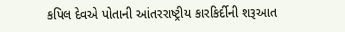કપિલ દેવએ પોતાની આંતરરાષ્ટ્રીય કારકિર્દીની શરૂઆત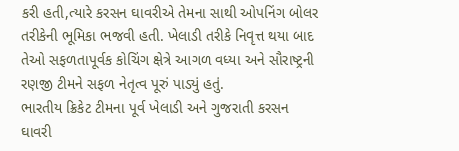કરી હતી,ત્યારે કરસન ઘાવરીએ તેમના સાથી ઓપનિંગ બોલર તરીકેની ભૂમિકા ભજવી હતી. ખેલાડી તરીકે નિવૃત્ત થયા બાદ તેઓ સફળતાપૂર્વક કોચિંગ ક્ષેત્રે આગળ વધ્યા અને સૌરાષ્ટ્રની રણજી ટીમને સફળ નેતૃત્વ પૂરું પાડ્યું હતું.
ભારતીય ક્રિકેટ ટીમના પૂર્વ ખેલાડી અને ગુજરાતી કરસન ઘાવરી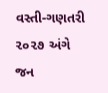વસ્તી-ગણતરી ૨૦૨૭ અંગે જન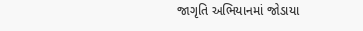જાગૃતિ અભિયાનમાં જોડાયા